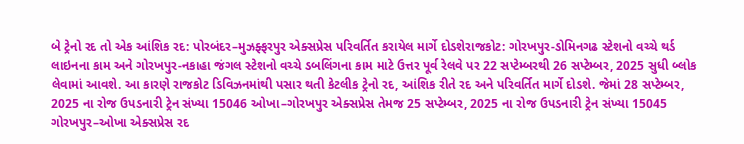બે ટ્રેનો રદ તો એક આંશિક રદ: પોરબંદર–મુઝફ્ફરપુર એક્સપ્રેસ પરિવર્તિત કરાયેલ માર્ગે દોડશેરાજકોટ: ગોરખપુર-ડોમિનગઢ સ્ટેશનો વચ્ચે થર્ડ લાઇનના કામ અને ગોરખપુર-નકાહા જંગલ સ્ટેશનો વચ્ચે ડબલિંગના કામ માટે ઉત્તર પૂર્વ રેલવે પર 22 સપ્ટેમ્બરથી 26 સપ્ટેમ્બર, 2025 સુધી બ્લોક લેવામાં આવશે. આ કારણે રાજકોટ ડિવિઝનમાંથી પસાર થતી કેટલીક ટ્રેનો રદ, આંશિક રીતે રદ અને પરિવર્તિત માર્ગે દોડશે. જેમાં 28 સપ્ટેમ્બર, 2025 ના રોજ ઉપડનારી ટ્રેન સંખ્યા 15046 ઓખા–ગોરખપુર એક્સપ્રેસ તેમજ 25 સપ્ટેમ્બર, 2025 ના રોજ ઉપડનારી ટ્રેન સંખ્યા 15045 ગોરખપુર–ઓખા એક્સપ્રેસ રદ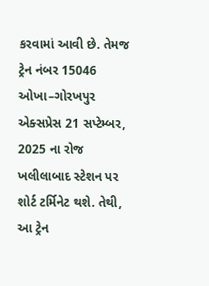કરવામાં આવી છે. તેમજ ટ્રેન નંબર 15046 ઓખા–ગોરખપુર એક્સપ્રેસ 21 સપ્ટેમ્બર, 2025 ના રોજ ખલીલાબાદ સ્ટેશન પર શોર્ટ ટર્મિનેટ થશે. તેથી, આ ટ્રેન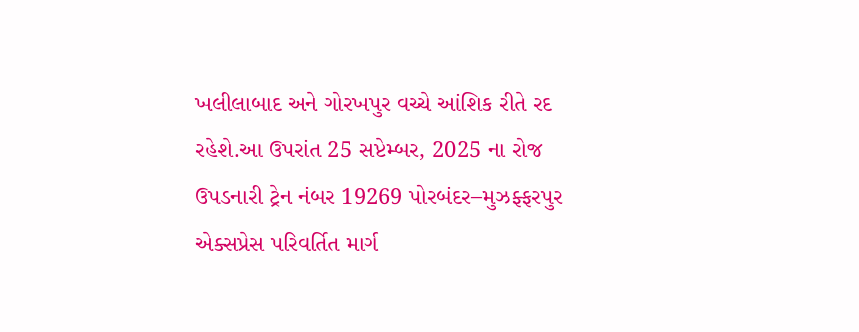ખલીલાબાદ અને ગોરખપુર વચ્ચે આંશિક રીતે રદ રહેશે.આ ઉપરાંત 25 સપ્ટેમ્બર, 2025 ના રોજ ઉપડનારી ટ્રેન નંબર 19269 પોરબંદર–મુઝફ્ફરપુર એક્સપ્રેસ પરિવર્તિત માર્ગ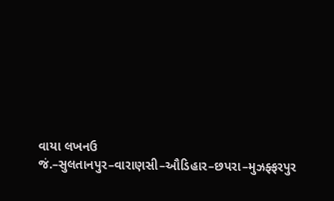વાયા લખનઉ જં.–સુલતાનપુર–વારાણસી–ઔડિહાર–છપરા–મુઝફ્ફરપુર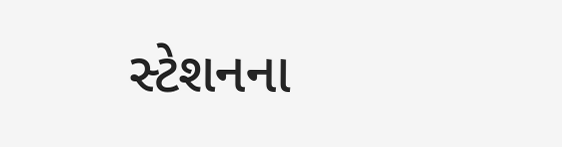સ્ટેશનના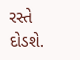રસ્તે દોડશે.